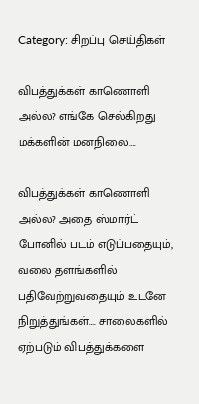Category: சிறப்பு செய்திகள்

விபத்துக்கள் காணொளி அல்ல? எங்கே செல்கிறது மக்களின் மனநிலை….

விபத்துக்கள் காணொளி அல்ல? அதை ஸ்மார்ட் போனில் படம் எடுப்பதையும், வலை தளங்களில் பதிவேற்றுவதையும் உடனே நிறுத்துங்கள்…. சாலைகளில் ஏற்படும் விபத்துக்களை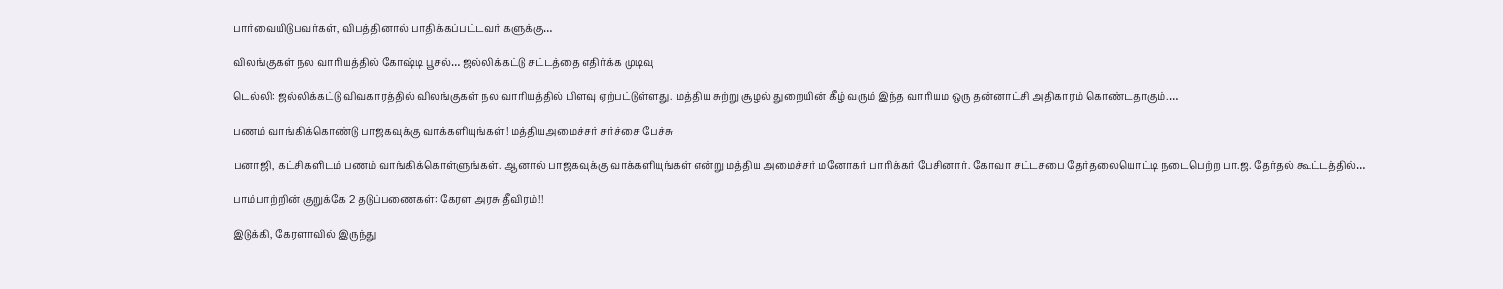பார்வையிடுபவர்கள், விபத்தினால் பாதிக்கப்பட்டவர் களுக்கு…

விலங்குகள் நல வாரியத்தில் கோஷ்டி பூசல்… ஜல்லிக்கட்டு சட்டத்தை எதிர்க்க முடிவு

டெல்லி: ஜல்லிக்கட்டு விவகாரத்தில் விலங்குகள் நல வாரியத்தில் பிளவு ஏற்பட்டுள்ளது. மத்திய சுற்று சூழல் துறையின் கீழ் வரும் இந்த வாரியம ஒரு தன்னாட்சி அதிகாரம் கொண்டதாகும்.…

பணம் வாங்கிக்கொண்டு பாஜகவுக்கு வாக்களியுங்கள்! மத்தியஅமைச்சர் சர்ச்சை பேச்சு

பனாஜி, கட்சிகளிடம் பணம் வாங்கிக்கொள்ளுங்கள். ஆனால் பாஜகவுக்கு வாக்களியுங்கள் என்று மத்திய அமைச்சர் மனோகர் பாரிக்கர் பேசினார். கோவா சட்டசபை தேர்தலையொட்டி நடைபெற்ற பா.ஜ. தேர்தல் கூட்டத்தில்…

பாம்பாற்றின் குறுக்கே 2 தடுப்பணைகள்: கேரள அரசு தீவிரம்!!

இடுக்கி, கேரளாவில் இருந்து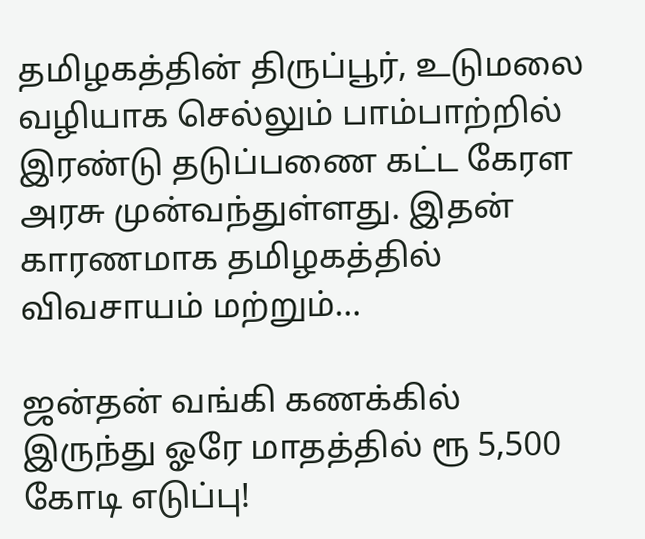தமிழகத்தின் திருப்பூர், உடுமலை வழியாக செல்லும் பாம்பாற்றில் இரண்டு தடுப்பணை கட்ட கேரள அரசு முன்வந்துள்ளது. இதன் காரணமாக தமிழகத்தில் விவசாயம் மற்றும்…

ஜன்தன் வங்கி கணக்கில் இருந்து ஓரே மாதத்தில் ரூ 5,500 கோடி எடுப்பு!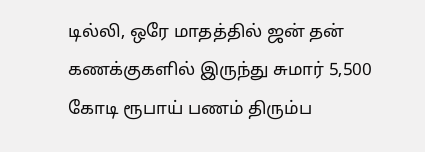டில்லி, ஒரே மாதத்தில் ஜன் தன் கணக்குகளில் இருந்து சுமார் 5,500 கோடி ரூபாய் பணம் திரும்ப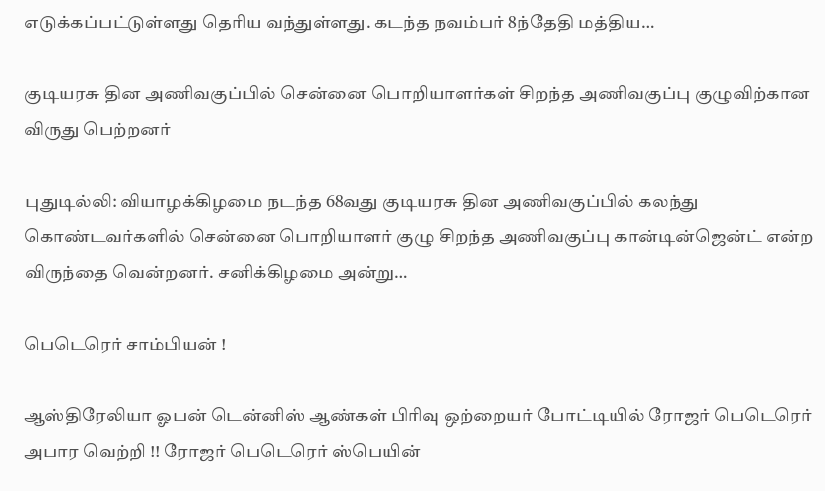எடுக்கப்பட்டுள்ளது தெரிய வந்துள்ளது. கடந்த நவம்பர் 8ந்தேதி மத்திய…

குடியரசு தின அணிவகுப்பில் சென்னை பொறியாளர்கள் சிறந்த அணிவகுப்பு குழுவிற்கான விருது பெற்றனர்

புதுடில்லி: வியாழக்கிழமை நடந்த 68வது குடியரசு தின அணிவகுப்பில் கலந்து கொண்டவர்களில் சென்னை பொறியாளர் குழு சிறந்த அணிவகுப்பு கான்டின்ஜென்ட் என்ற விருந்தை வென்றனர். சனிக்கிழமை அன்று…

பெடெரெர் சாம்பியன் !

ஆஸ்திரேலியா ஓபன் டென்னிஸ் ஆண்கள் பிரிவு ஒற்றையர் போட்டியில் ரோஜர் பெடெரெர் அபார வெற்றி !! ரோஜர் பெடெரெர் ஸ்பெயின்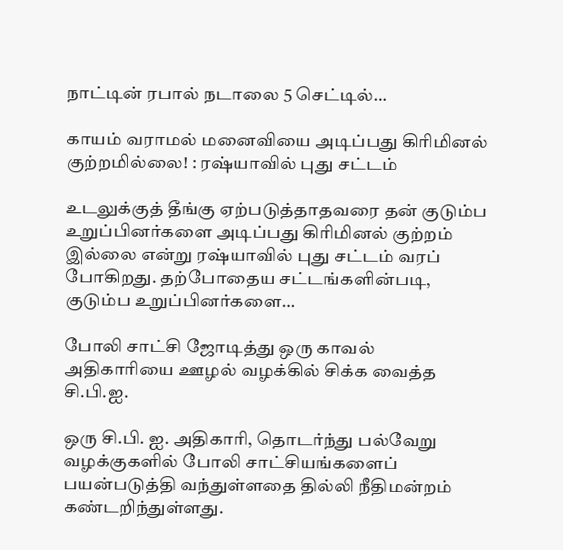நாட்டின் ரபால் நடாலை 5 செட்டில்…

காயம் வராமல் மனைவியை அடிப்பது கிரிமினல் குற்றமில்லை! : ரஷ்யாவில் புது சட்டம்

உடலுக்குத் தீங்கு ஏற்படுத்தாதவரை தன் குடும்ப உறுப்பினர்களை அடிப்பது கிரிமினல் குற்றம் இல்லை என்று ரஷ்யாவில் புது சட்டம் வரப் போகிறது. தற்போதைய சட்டங்களின்படி, குடும்ப உறுப்பினர்களை…

போலி சாட்சி ஜோடித்து ஒரு காவல் அதிகாரியை ஊழல் வழக்கில் சிக்க வைத்த சி.பி.ஐ.

ஒரு சி.பி. ஐ. அதிகாரி, தொடர்ந்து பல்வேறு வழக்குகளில் போலி சாட்சியங்களைப் பயன்படுத்தி வந்துள்ளதை தில்லி நீதிமன்றம் கண்டறிந்துள்ளது.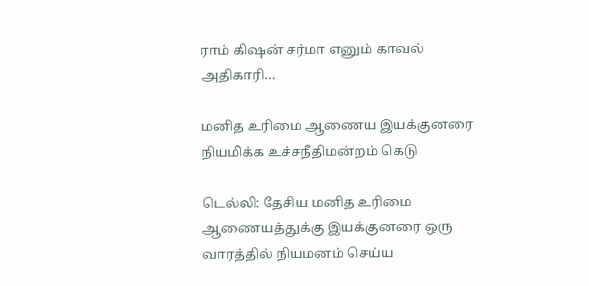ராம் கிஷன் சர்மா எனும் காவல் அதிகாரி…

மனித உரிமை ஆணைய இயக்குனரை நியமிக்க உச்சநீதிமன்றம் கெடு

டெல்லி: தேசிய மனித உரிமை ஆணையத்துக்கு இயக்குனரை ஒரு வாரத்தில் நியமனம் செய்ய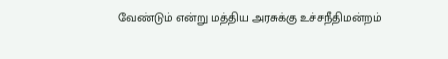வேண்டும் என்று மத்திய அரசுக்கு உச்சநீதிமன்றம்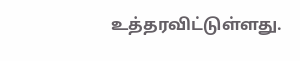உத்தரவிட்டுள்ளது.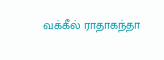வக்கீல் ராதாகந்தா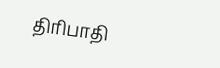திரிபாதி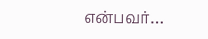என்பவர்…